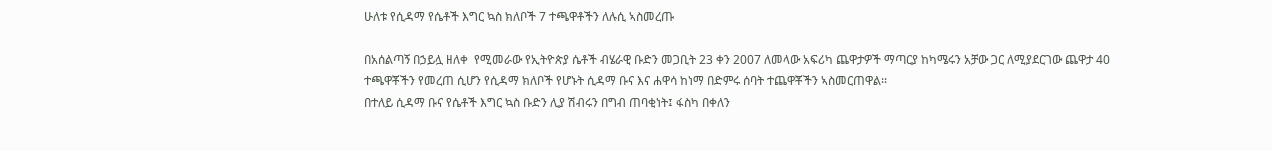ሁለቱ የሲዳማ የሴቶች እግር ኳስ ክለቦች 7 ተጫዋቶችን ለሉሲ ኣስመረጡ

በአሰልጣኝ በኃይሏ ዘለቀ  የሚመራው የኢትዮጵያ ሴቶች ብሄራዊ ቡድን መጋቢት 23 ቀን 2007 ለመላው አፍሪካ ጨዋታዎች ማጣርያ ከካሜሩን አቻው ጋር ለሚያደርገው ጨዋታ 40 ተጫዋቾችን የመረጠ ሲሆን የሲዳማ ክለቦች የሆኑት ሲዳማ ቡና እና ሐዋሳ ከነማ በድምሩ ሰባት ተጨዋቾችን ኣስመርጠዋል፡፡
በተለይ ሲዳማ ቡና የሴቶች እግር ኳስ ቡድን ሊያ ሽብሩን በግብ ጠባቂነት፤ ፋስካ በቀለን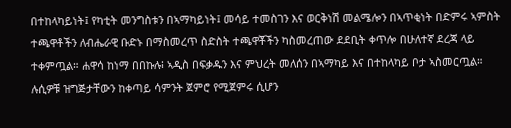በተከላካይነት፤ የካቲት መንግስቱን በኣማካይነት፤ መሳይ ተመስገን እና ወርቅነሽ መልሜሎን በኣጥቂነት በድምሩ ኣምስት ተጫዋቶችን ለብሔራዊ ቡድኑ በማስመረጥ ስድስት ተጫዋቾችን ካስመረጠው ደደቢት ቀጥሎ በሁለተኛ ደረጃ ላይ ተቀምጧል። ሐዋሳ ከነማ በበኩሉ፧ ኣዲስ በፍቃዱን እና ምህረት መለሰን በኣማካይ እና በተከላካይ ቦታ ኣስመርጧል።
ሉሲዎቹ ዝግጅታቸውን ከቀጣይ ሳምንት ጀምሮ የሚጀምሩ ሲሆን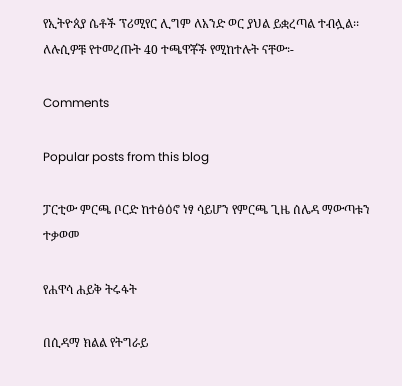የኢትዮጰያ ሴቶች ፕሪሚየር ሊግም ለአንድ ወር ያህል ይቋረጣል ተብሏል፡፡
ለሉሲዎቹ የተመረጡት 40 ተጫዋቾች የሚከተሉት ናቸው፡-

Comments

Popular posts from this blog

ፓርቲው ምርጫ ቦርድ ከተፅዕኖ ነፃ ሳይሆን የምርጫ ጊዜ ሰሌዳ ማውጣቱን ተቃወመ

የሐዋሳ ሐይቅ ትሩፋት

በሲዳማ ክልል የትግራይ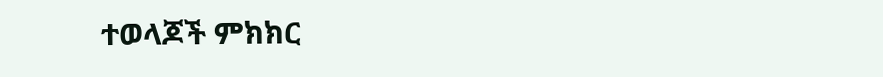ተወላጆች ምክክር